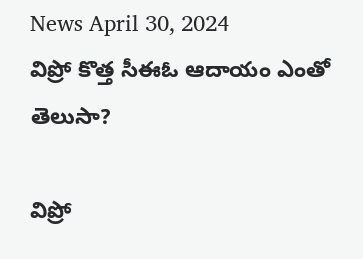News April 30, 2024
విప్రో కొత్త సీఈఓ ఆదాయం ఎంతో తెలుసా?

విప్రో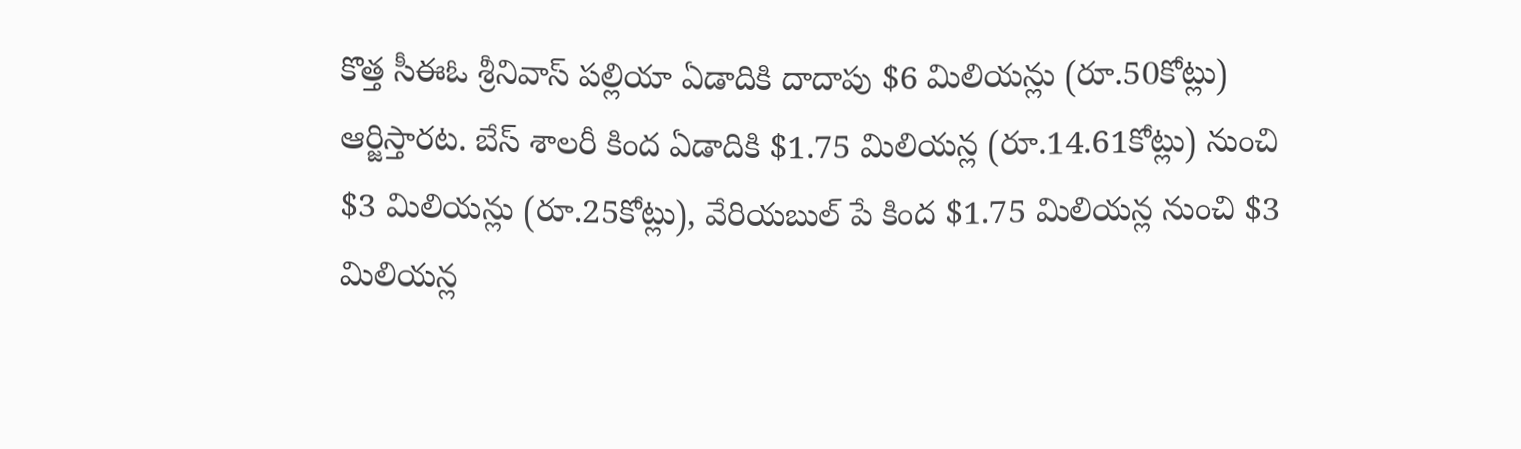కొత్త సీఈఓ శ్రీనివాస్ పల్లియా ఏడాదికి దాదాపు $6 మిలియన్లు (రూ.50కోట్లు) ఆర్జిస్తారట. బేస్ శాలరీ కింద ఏడాదికి $1.75 మిలియన్ల (రూ.14.61కోట్లు) నుంచి $3 మిలియన్లు (రూ.25కోట్లు), వేరియబుల్ పే కింద $1.75 మిలియన్ల నుంచి $3 మిలియన్ల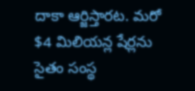దాకా ఆర్జిస్తారట. మరో $4 మిలియన్ల షేర్లను సైతం సంస్థ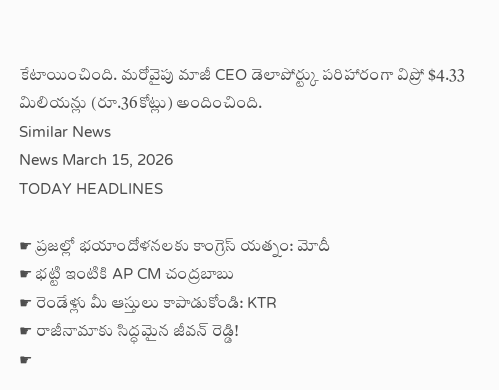కేటాయించింది. మరోవైపు మాజీ CEO డెలాపోర్ట్కు పరిహారంగా విప్రో $4.33 మిలియన్లు (రూ.36కోట్లు) అందించింది.
Similar News
News March 15, 2026
TODAY HEADLINES

☛ ప్రజల్లో భయాందోళనలకు కాంగ్రెస్ యత్నం: మోదీ
☛ భట్టి ఇంటికి AP CM చంద్రబాబు
☛ రెండేళ్లు మీ ఆస్తులు కాపాడుకోండి: KTR
☛ రాజీనామాకు సిద్ధమైన జీవన్ రెడ్డి!
☛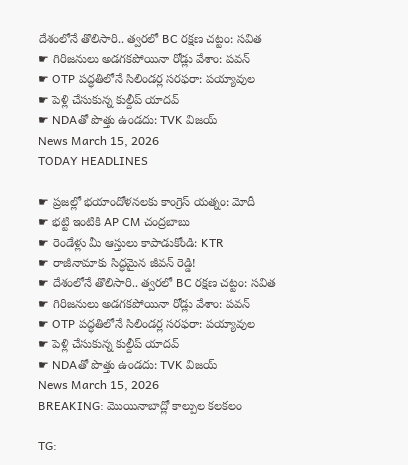దేశంలోనే తొలిసారి.. త్వరలో BC రక్షణ చట్టం: సవిత
☛ గిరిజనులు అడగకపోయినా రోడ్లు వేశాం: పవన్
☛ OTP పద్ధతిలోనే సిలిండర్ల సరఫరా: పయ్యావుల
☛ పెళ్లి చేసుకున్న కుల్దీప్ యాదవ్
☛ NDAతో పొత్తు ఉండదు: TVK విజయ్
News March 15, 2026
TODAY HEADLINES

☛ ప్రజల్లో భయాందోళనలకు కాంగ్రెస్ యత్నం: మోదీ
☛ భట్టి ఇంటికి AP CM చంద్రబాబు
☛ రెండేళ్లు మీ ఆస్తులు కాపాడుకోండి: KTR
☛ రాజీనామాకు సిద్ధమైన జీవన్ రెడ్డి!
☛ దేశంలోనే తొలిసారి.. త్వరలో BC రక్షణ చట్టం: సవిత
☛ గిరిజనులు అడగకపోయినా రోడ్లు వేశాం: పవన్
☛ OTP పద్ధతిలోనే సిలిండర్ల సరఫరా: పయ్యావుల
☛ పెళ్లి చేసుకున్న కుల్దీప్ యాదవ్
☛ NDAతో పొత్తు ఉండదు: TVK విజయ్
News March 15, 2026
BREAKING: మొయినాబాద్లో కాల్పుల కలకలం

TG: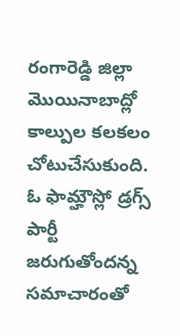రంగారెడ్డి జిల్లా మొయినాబాద్లో కాల్పుల కలకలం చోటుచేసుకుంది. ఓ ఫామ్హౌస్లో డ్రగ్స్ పార్టీ జరుగుతోందన్న సమాచారంతో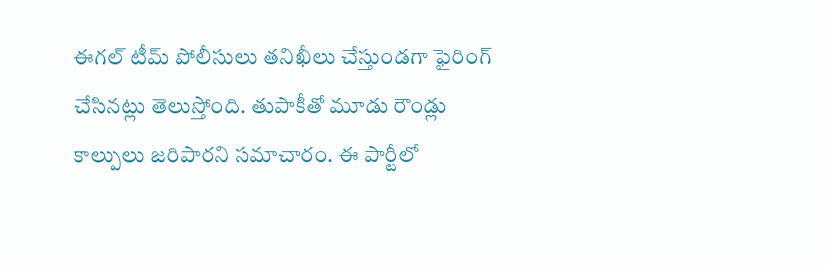ఈగల్ టీమ్ పోలీసులు తనిఖీలు చేస్తుండగా ఫైరింగ్ చేసినట్లు తెలుస్తోంది. తుపాకీతో మూడు రౌండ్లు కాల్పులు జరిపారని సమాచారం. ఈ పార్టీలో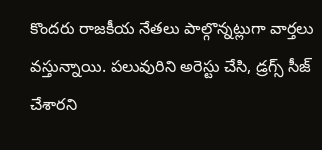కొందరు రాజకీయ నేతలు పాల్గొన్నట్లుగా వార్తలు వస్తున్నాయి. పలువురిని అరెస్టు చేసి, డ్రగ్స్ సీజ్ చేశారని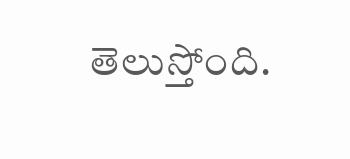తెలుస్తోంది.